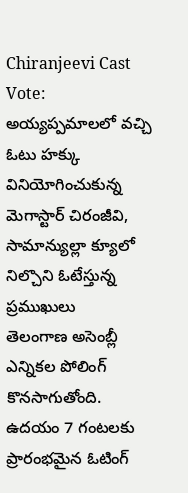Chiranjeevi Cast Vote: అయ్యప్పమాలలో వచ్చి ఓటు హక్కు వినియోగించుకున్న మెగాస్టార్ చిరంజీవి, సామాన్యుల్లా క్యూలో నిల్చొని ఓటేస్తున్న ప్రముఖులు
తెలంగాణ అసెంబ్లీ ఎన్నికల పోలింగ్ కొనసాగుతోంది. ఉదయం 7 గంటలకు ప్రారంభమైన ఓటింగ్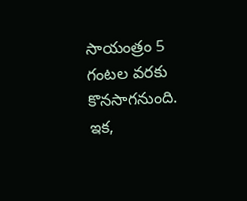సాయంత్రం 5 గంటల వరకు కొనసాగనుంది. ఇక,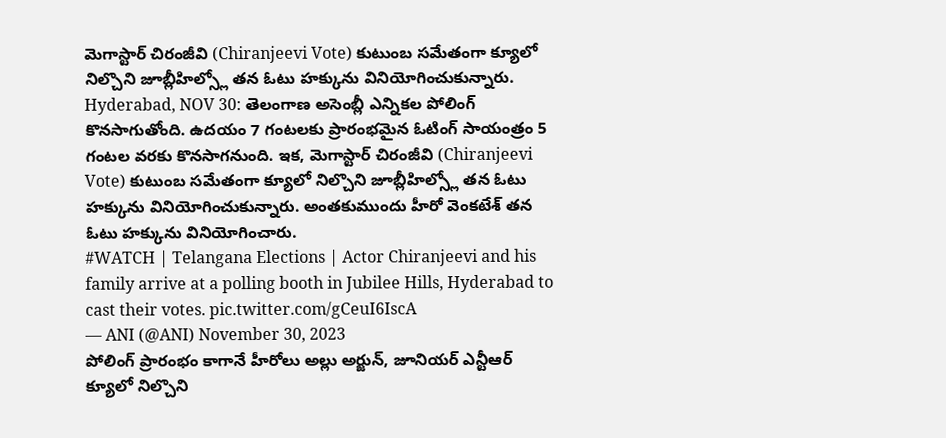మెగాస్టార్ చిరంజీవి (Chiranjeevi Vote) కుటుంబ సమేతంగా క్యూలో నిల్చొని జూబ్లీహిల్స్లో తన ఓటు హక్కును వినియోగించుకున్నారు.
Hyderabad, NOV 30: తెలంగాణ అసెంబ్లీ ఎన్నికల పోలింగ్ కొనసాగుతోంది. ఉదయం 7 గంటలకు ప్రారంభమైన ఓటింగ్ సాయంత్రం 5 గంటల వరకు కొనసాగనుంది. ఇక, మెగాస్టార్ చిరంజీవి (Chiranjeevi Vote) కుటుంబ సమేతంగా క్యూలో నిల్చొని జూబ్లీహిల్స్లో తన ఓటు హక్కును వినియోగించుకున్నారు. అంతకుముందు హీరో వెంకటేశ్ తన ఓటు హక్కును వినియోగించారు.
#WATCH | Telangana Elections | Actor Chiranjeevi and his family arrive at a polling booth in Jubilee Hills, Hyderabad to cast their votes. pic.twitter.com/gCeuI6IscA
— ANI (@ANI) November 30, 2023
పోలింగ్ ప్రారంభం కాగానే హీరోలు అల్లు అర్జున్, జూనియర్ ఎన్టీఆర్ క్యూలో నిల్చొని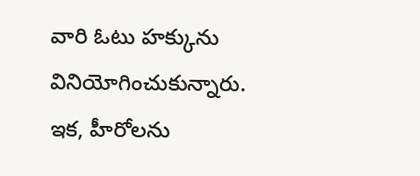వారి ఓటు హక్కును వినియోగించుకున్నారు. ఇక, హీరోలను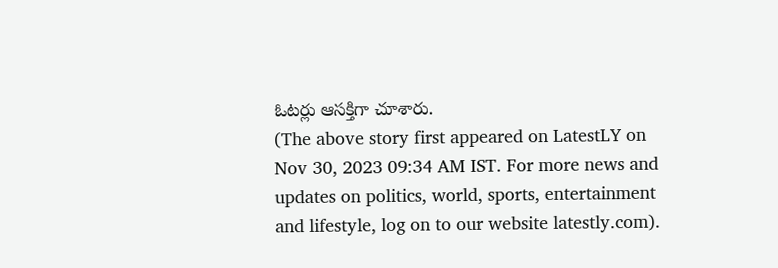ఓటర్లు ఆసక్తిగా చూశారు.
(The above story first appeared on LatestLY on Nov 30, 2023 09:34 AM IST. For more news and updates on politics, world, sports, entertainment and lifestyle, log on to our website latestly.com).